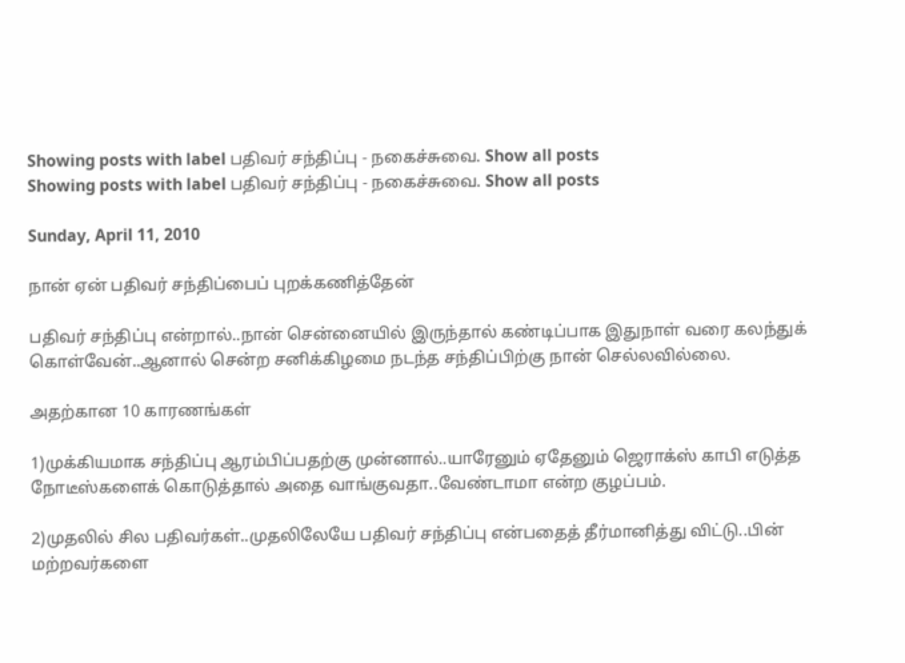Showing posts with label பதிவர் சந்திப்பு - நகைச்சுவை. Show all posts
Showing posts with label பதிவர் சந்திப்பு - நகைச்சுவை. Show all posts

Sunday, April 11, 2010

நான் ஏன் பதிவர் சந்திப்பைப் புறக்கணித்தேன்

பதிவர் சந்திப்பு என்றால்..நான் சென்னையில் இருந்தால் கண்டிப்பாக இதுநாள் வரை கலந்துக் கொள்வேன்..ஆனால் சென்ற சனிக்கிழமை நடந்த சந்திப்பிற்கு நான் செல்லவில்லை.

அதற்கான 10 காரணங்கள்

1)முக்கியமாக சந்திப்பு ஆரம்பிப்பதற்கு முன்னால்..யாரேனும் ஏதேனும் ஜெராக்ஸ் காபி எடுத்த நோடீஸ்களைக் கொடுத்தால் அதை வாங்குவதா..வேண்டாமா என்ற குழப்பம்.

2)முதலில் சில பதிவர்கள்..முதலிலேயே பதிவர் சந்திப்பு என்பதைத் தீர்மானித்து விட்டு..பின் மற்றவர்களை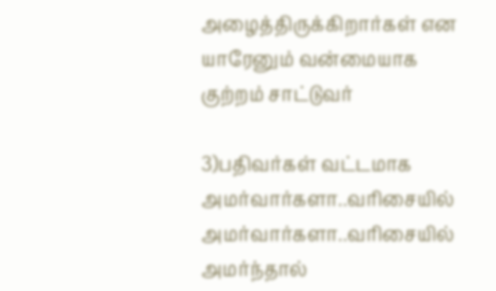அழைத்திருக்கிறார்கள் என யாரேனும் வன்மையாக குற்றம் சாட்டுவர்

3)பதிவர்கள் வட்டமாக அமர்வார்களா..வரிசையில் அமர்வார்களா..வரிசையில் அமர்ந்தால்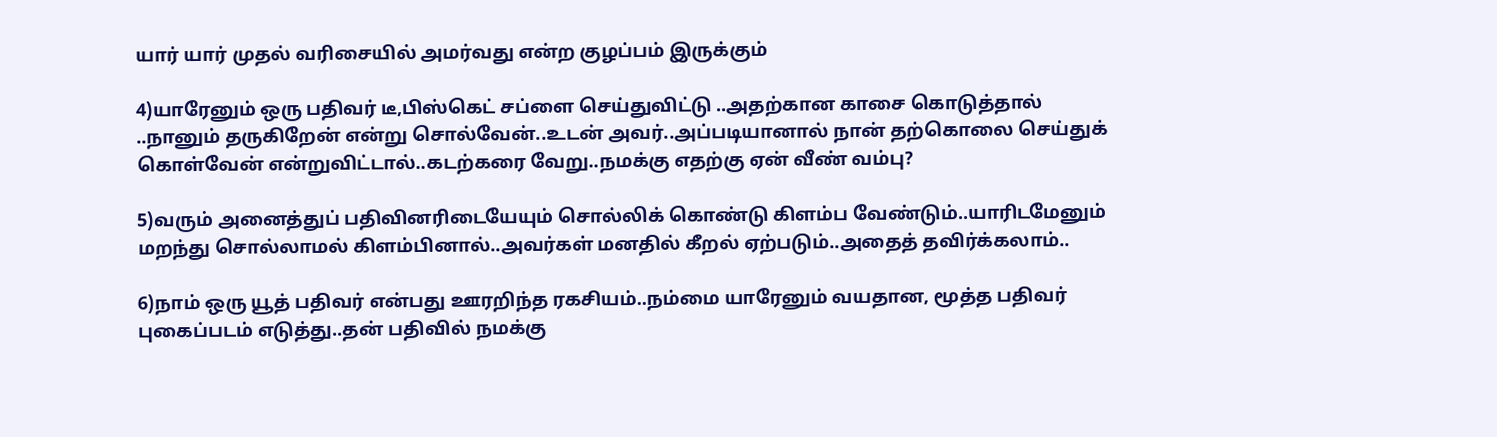யார் யார் முதல் வரிசையில் அமர்வது என்ற குழப்பம் இருக்கும்

4)யாரேனும் ஒரு பதிவர் டீ,பிஸ்கெட் சப்ளை செய்துவிட்டு ..அதற்கான காசை கொடுத்தால் ..நானும் தருகிறேன் என்று சொல்வேன்..உடன் அவர்..அப்படியானால் நான் தற்கொலை செய்துக் கொள்வேன் என்றுவிட்டால்..கடற்கரை வேறு..நமக்கு எதற்கு ஏன் வீண் வம்பு?

5)வரும் அனைத்துப் பதிவினரிடையேயும் சொல்லிக் கொண்டு கிளம்ப வேண்டும்..யாரிடமேனும் மறந்து சொல்லாமல் கிளம்பினால்..அவர்கள் மனதில் கீறல் ஏற்படும்..அதைத் தவிர்க்கலாம்..

6)நாம் ஒரு யூத் பதிவர் என்பது ஊரறிந்த ரகசியம்..நம்மை யாரேனும் வயதான, மூத்த பதிவர் புகைப்படம் எடுத்து..தன் பதிவில் நமக்கு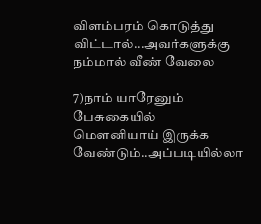விளம்பரம் கொடுத்து விட்டால்...அவர்களுக்கு நம்மால் வீண் வேலை

7)நாம் யாரேனும் பேசுகையில் மௌனியாய் இருக்க வேண்டும்..அப்படியில்லா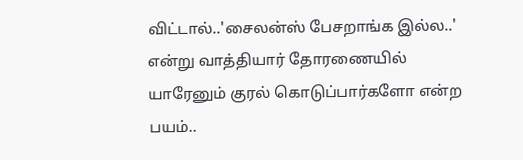விட்டால்..'சைலன்ஸ் பேசறாங்க இல்ல..' என்று வாத்தியார் தோரணையில் யாரேனும் குரல் கொடுப்பார்களோ என்ற பயம்..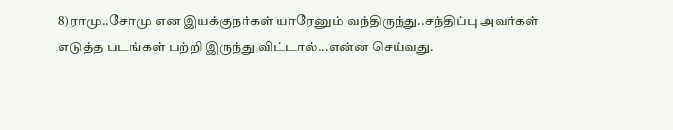8)ராமு..சோமு என இயக்குநர்கள் யாரேனும் வந்திருந்து..சந்திப்பு அவர்கள் எடுத்த படங்கள் பற்றி இருந்து விட்டால்...என்ன செய்வது.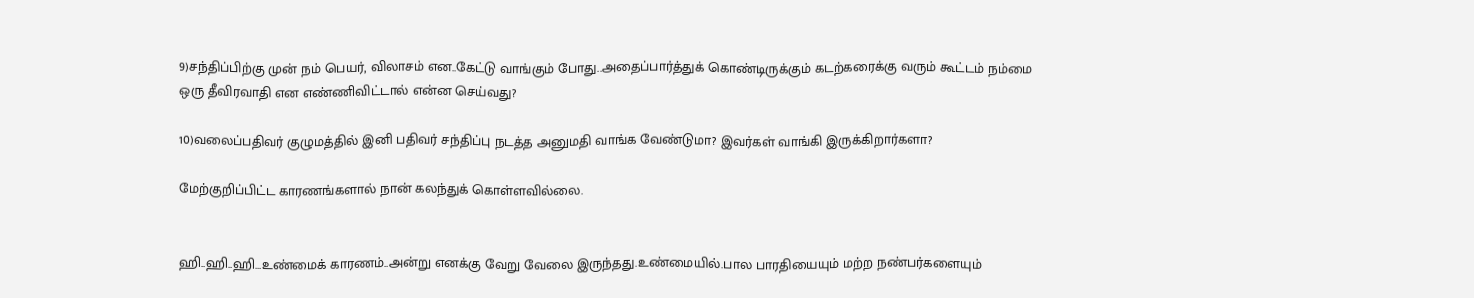9)சந்திப்பிற்கு முன் நம் பெயர், விலாசம் என..கேட்டு வாங்கும் போது..அதைப்பார்த்துக் கொண்டிருக்கும் கடற்கரைக்கு வரும் கூட்டம் நம்மை ஒரு தீவிரவாதி என எண்ணிவிட்டால் என்ன செய்வது?

10)வலைப்பதிவர் குழுமத்தில் இனி பதிவர் சந்திப்பு நடத்த அனுமதி வாங்க வேண்டுமா? இவர்கள் வாங்கி இருக்கிறார்களா?

மேற்குறிப்பிட்ட காரணங்களால் நான் கலந்துக் கொள்ளவில்லை.


ஹி..ஹி..ஹி...உண்மைக் காரணம்..அன்று எனக்கு வேறு வேலை இருந்தது.உண்மையில்.பால பாரதியையும் மற்ற நண்பர்களையும்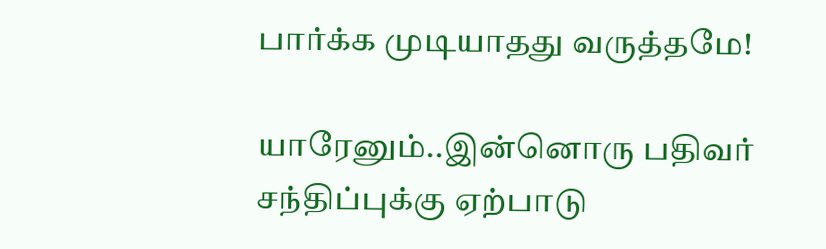பார்க்க முடியாதது வருத்தமே!

யாரேனும்..இன்னொரு பதிவர் சந்திப்புக்கு ஏற்பாடு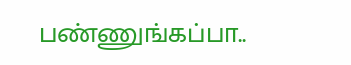பண்ணுங்கப்பா..